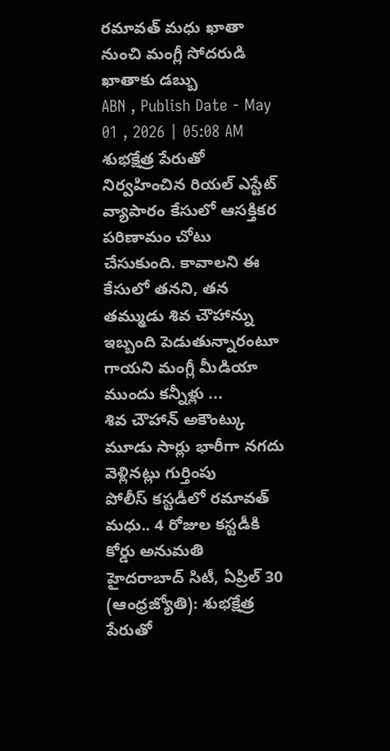రమావత్ మధు ఖాతా నుంచి మంగ్లీ సోదరుడి ఖాతాకు డబ్బు
ABN , Publish Date - May 01 , 2026 | 05:08 AM
శుభక్షేత్ర పేరుతో నిర్వహించిన రియల్ ఎస్టేట్ వ్యాపారం కేసులో ఆసక్తికర పరిణామం చోటు చేసుకుంది. కావాలని ఈ కేసులో తనని, తన తమ్ముడు శివ చౌహాన్ను ఇబ్బంది పెడుతున్నారంటూ గాయని మంగ్లీ మీడియా ముందు కన్నీళ్లు ...
శివ చౌహాన్ అకౌంట్కు మూడు సార్లు భారీగా నగదు వెళ్లినట్లు గుర్తింపు
పోలీస్ కస్టడీలో రమావత్ మధు.. 4 రోజుల కస్టడీకి కోర్డు అనుమతి
హైదరాబాద్ సిటీ, ఏప్రిల్ 30 (ఆంధ్రజ్యోతి): శుభక్షేత్ర పేరుతో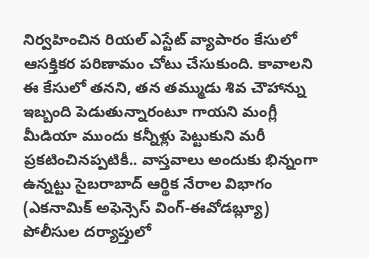నిర్వహించిన రియల్ ఎస్టేట్ వ్యాపారం కేసులో ఆసక్తికర పరిణామం చోటు చేసుకుంది. కావాలని ఈ కేసులో తనని, తన తమ్ముడు శివ చౌహాన్ను ఇబ్బంది పెడుతున్నారంటూ గాయని మంగ్లీ మీడియా ముందు కన్నీళ్లు పెట్టుకుని మరీ ప్రకటించినప్పటికీ.. వాస్తవాలు అందుకు భిన్నంగా ఉన్నట్టు సైబరాబాద్ ఆర్థిక నేరాల విభాగం (ఎకనామిక్ అఫెన్సెస్ వింగ్-ఈవోడబ్ల్యూ) పోలీసుల దర్యాప్తులో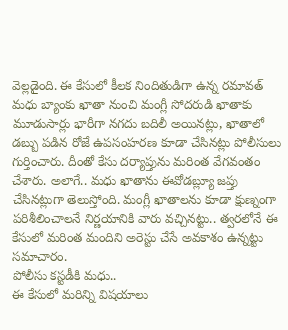వెల్లడైంది. ఈ కేసులో కీలక నిందితుడిగా ఉన్న రమావత్ మధు బ్యాంకు ఖాతా నుంచి మంగ్లీ సోదరుడి ఖాతాకు మూడుసార్లు భారీగా నగదు బదిలీ అయినట్లు, ఖాతాలో డబ్బు పడిన రోజే ఉపసంహరణ కూడా చేసినట్లు పోలీసులు గుర్తించారు. దీంతో కేసు దర్యాప్తును మరింత వేగవంతం చేశారు. అలాగే.. మధు ఖాతాను ఈవోడబ్ల్యూ జప్తు చేసినట్లుగా తెలుస్తోంది. మంగ్లీ ఖాతాలను కూడా క్షుణ్నంగా పరిశీలించాలనే నిర్ణయానికి వారు వచ్చినట్టు.. త్వరలోనే ఈ కేసులో మరింత మందిని అరెస్టు చేసే అవకాశం ఉన్నట్టు సమాచారం.
పోలీసు కస్టడీకి మధు..
ఈ కేసులో మరిన్ని విషయాలు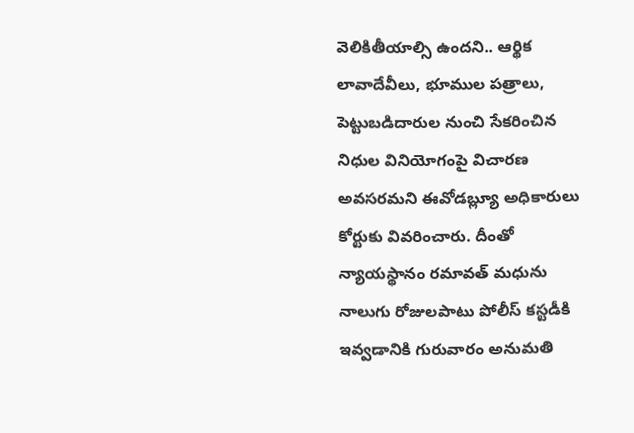వెలికితీయాల్సి ఉందని.. ఆర్థిక లావాదేవీలు, భూముల పత్రాలు, పెట్టుబడిదారుల నుంచి సేకరించిన నిధుల వినియోగంపై విచారణ అవసరమని ఈవోడబ్ల్యూ అధికారులు కోర్టుకు వివరించారు. దీంతో న్యాయస్థానం రమావత్ మధును నాలుగు రోజులపాటు పోలీస్ కస్టడీకి ఇవ్వడానికి గురువారం అనుమతి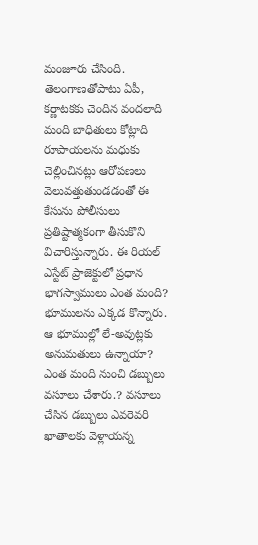మంజూరు చేసింది. తెలంగాణతోపాటు ఏపీ, కర్ణాటకకు చెందిన వందలాది మంది బాధితులు కోట్లాది రూపాయలను మధుకు చెల్లించినట్లు ఆరోపణలు వెలువత్తుతుండడంతో ఈ కేసును పోలీసులు ప్రతిష్టాత్మకంగా తీసుకొని విచారిస్తున్నారు. ఈ రియల్ ఎస్టేట్ ప్రాజెక్టులో ప్రధాన భాగస్వాములు ఎంత మంది? భూములను ఎక్కడ కొన్నారు. ఆ భూముల్లో లే-అవుట్లకు అనుమతులు ఉన్నాయా? ఎంత మంది నుంచి డబ్బులు వసూలు చేశారు.? వసూలు చేసిన డబ్బులు ఎవరెవరి ఖాతాలకు వెళ్లాయన్న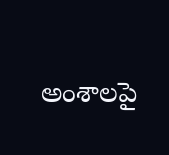అంశాలపై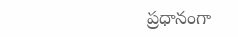ప్రధానంగా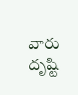వారు దృష్టి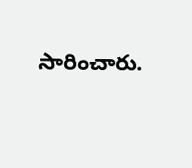సారించారు.